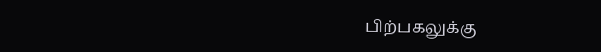பிற்பகலுக்கு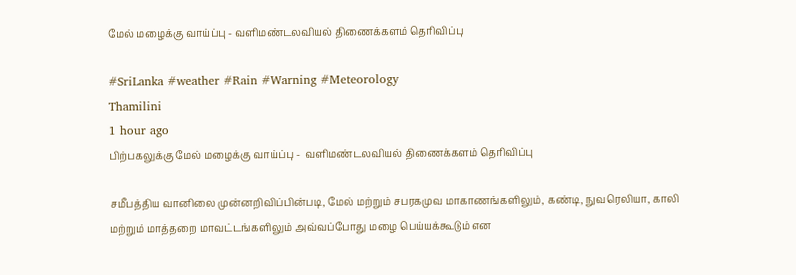மேல் மழைக்கு வாய்ப்பு - வளிமண்டலவியல் திணைக்களம் தெரிவிப்பு

#SriLanka #weather #Rain #Warning #Meteorology
Thamilini
1 hour ago
பிற்பகலுக்கு மேல் மழைக்கு வாய்ப்பு -  வளிமண்டலவியல் திணைக்களம் தெரிவிப்பு

சமீபத்திய வானிலை முன்னறிவிப்பின்படி, மேல் மற்றும் சபரகமுவ மாகாணங்களிலும், கண்டி, நுவரெலியா, காலி மற்றும் மாத்தறை மாவட்டங்களிலும் அவ்வப்போது மழை பெய்யக்கூடும் என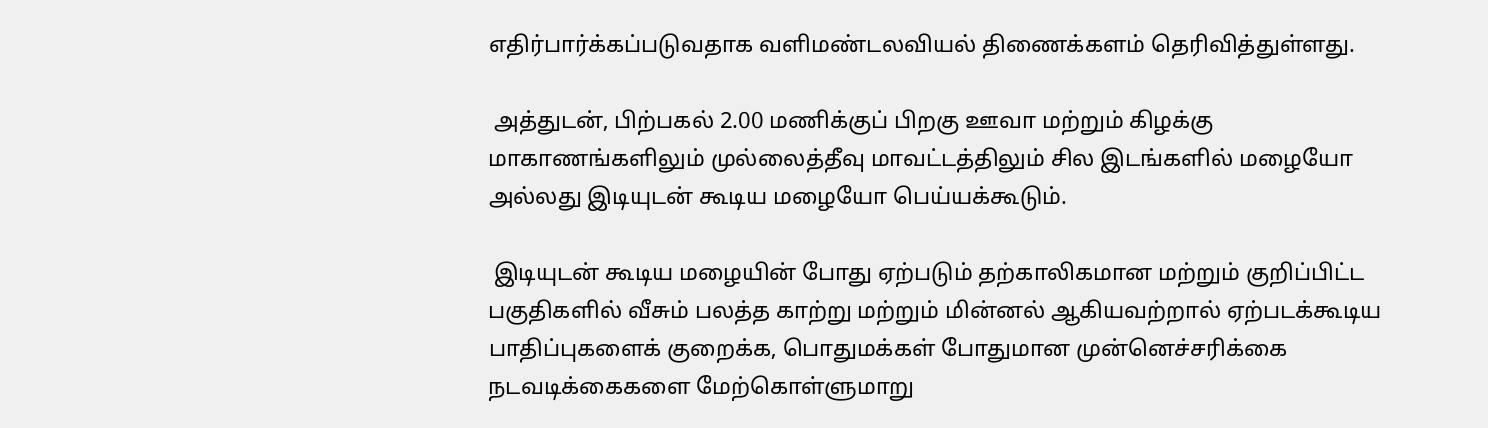எதிர்பார்க்கப்படுவதாக வளிமண்டலவியல் திணைக்களம் தெரிவித்துள்ளது.

 அத்துடன், பிற்பகல் 2.00 மணிக்குப் பிறகு ஊவா மற்றும் கிழக்கு மாகாணங்களிலும் முல்லைத்தீவு மாவட்டத்திலும் சில இடங்களில் மழையோ அல்லது இடியுடன் கூடிய மழையோ பெய்யக்கூடும்.

 இடியுடன் கூடிய மழையின் போது ஏற்படும் தற்காலிகமான மற்றும் குறிப்பிட்ட பகுதிகளில் வீசும் பலத்த காற்று மற்றும் மின்னல் ஆகியவற்றால் ஏற்படக்கூடிய பாதிப்புகளைக் குறைக்க, பொதுமக்கள் போதுமான முன்னெச்சரிக்கை நடவடிக்கைகளை மேற்கொள்ளுமாறு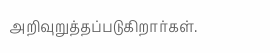அறிவுறுத்தப்படுகிறார்கள்.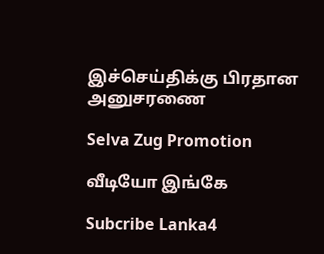இச்செய்திக்கு பிரதான அனுசரணை

Selva Zug Promotion

வீடியோ இங்கே

Subcribe Lanka4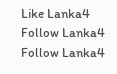Like Lanka4
Follow Lanka4
Follow Lanka4